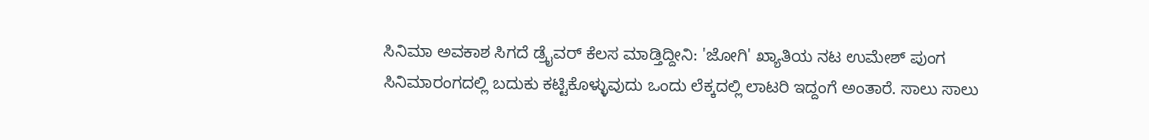ಸಿನಿಮಾ ಅವಕಾಶ ಸಿಗದೆ ಡ್ರೈವರ್ ಕೆಲಸ ಮಾಡ್ತಿದ್ದೀನಿ: 'ಜೋಗಿ' ಖ್ಯಾತಿಯ ನಟ ಉಮೇಶ್ ಪುಂಗ
ಸಿನಿಮಾರಂಗದಲ್ಲಿ ಬದುಕು ಕಟ್ಟಿಕೊಳ್ಳುವುದು ಒಂದು ಲೆಕ್ಕದಲ್ಲಿ ಲಾಟರಿ ಇದ್ದಂಗೆ ಅಂತಾರೆ. ಸಾಲು ಸಾಲು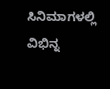ಸಿನಿಮಾಗಳಲ್ಲಿ ವಿಭಿನ್ನ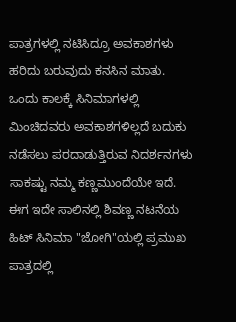ಪಾತ್ರಗಳಲ್ಲಿ ನಟಿಸಿದ್ರೂ ಅವಕಾಶಗಳು ಹರಿದು ಬರುವುದು ಕನಸಿನ ಮಾತು. ಒಂದು ಕಾಲಕ್ಕೆ ಸಿನಿಮಾಗಳಲ್ಲಿ ಮಿಂಚಿದವರು ಅವಕಾಶಗಳಿಲ್ಲದೆ ಬದುಕು ನಡೆಸಲು ಪರದಾಡುತ್ತಿರುವ ನಿದರ್ಶನಗಳು ಸಾಕಷ್ಟು ನಮ್ಮ ಕಣ್ಣಮುಂದೆಯೇ ಇದೆ. ಈಗ ಇದೇ ಸಾಲಿನಲ್ಲಿ ಶಿವಣ್ಣ ನಟನೆಯ ಹಿಟ್ ಸಿನಿಮಾ "ಜೋಗಿ"ಯಲ್ಲಿ ಪ್ರಮುಖ ಪಾತ್ರದಲ್ಲಿ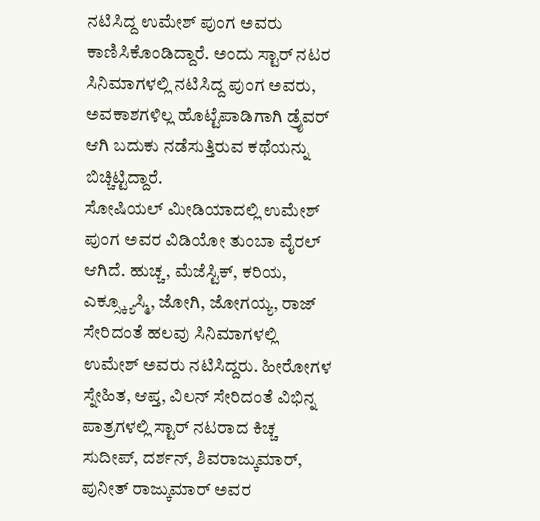ನಟಿಸಿದ್ದ ಉಮೇಶ್ ಪುಂಗ ಅವರು ಕಾಣಿಸಿಕೊಂಡಿದ್ದಾರೆ. ಅಂದು ಸ್ಟಾರ್ ನಟರ ಸಿನಿಮಾಗಳಲ್ಲಿ ನಟಿಸಿದ್ದ ಪುಂಗ ಅವರು, ಅವಕಾಶಗಳಿಲ್ಲ ಹೊಟ್ಟೆಪಾಡಿಗಾಗಿ ಡ್ರೈವರ್ ಆಗಿ ಬದುಕು ನಡೆಸುತ್ತಿರುವ ಕಥೆಯನ್ನು ಬಿಚ್ಚಿಟ್ಟಿದ್ದಾರೆ.
ಸೋಷಿಯಲ್ ಮೀಡಿಯಾದಲ್ಲಿ ಉಮೇಶ್ ಪುಂಗ ಅವರ ವಿಡಿಯೋ ತುಂಬಾ ವೈರಲ್ ಆಗಿದೆ. ಹುಚ್ಚ, ಮೆಜೆಸ್ಟಿಕ್, ಕರಿಯ, ಎಕ್ಸ್ಕ್ಯೂಸ್ಮಿ, ಜೋಗಿ, ಜೋಗಯ್ಯ, ರಾಜ್ ಸೇರಿದಂತೆ ಹಲವು ಸಿನಿಮಾಗಳಲ್ಲಿ ಉಮೇಶ್ ಅವರು ನಟಿಸಿದ್ದರು. ಹೀರೋಗಳ ಸ್ನೇಹಿತ, ಆಪ್ತ, ವಿಲನ್ ಸೇರಿದಂತೆ ವಿಭಿನ್ನ ಪಾತ್ರಗಳಲ್ಲಿ ಸ್ಟಾರ್ ನಟರಾದ ಕಿಚ್ಚ ಸುದೀಪ್, ದರ್ಶನ್, ಶಿವರಾಜ್ಕುಮಾರ್, ಪುನೀತ್ ರಾಜ್ಕುಮಾರ್ ಅವರ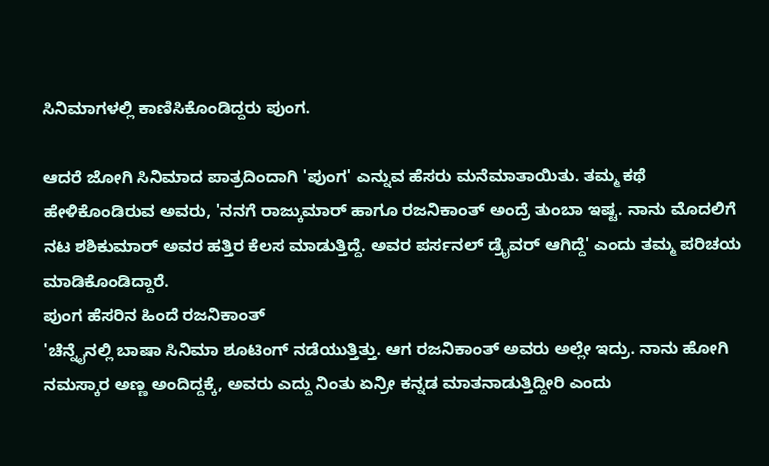ಸಿನಿಮಾಗಳಲ್ಲಿ ಕಾಣಿಸಿಕೊಂಡಿದ್ದರು ಪುಂಗ.

ಆದರೆ ಜೋಗಿ ಸಿನಿಮಾದ ಪಾತ್ರದಿಂದಾಗಿ 'ಪುಂಗ' ಎನ್ನುವ ಹೆಸರು ಮನೆಮಾತಾಯಿತು. ತಮ್ಮ ಕಥೆ ಹೇಳಿಕೊಂಡಿರುವ ಅವರು, 'ನನಗೆ ರಾಜ್ಕುಮಾರ್ ಹಾಗೂ ರಜನಿಕಾಂತ್ ಅಂದ್ರೆ ತುಂಬಾ ಇಷ್ಟ. ನಾನು ಮೊದಲಿಗೆ ನಟ ಶಶಿಕುಮಾರ್ ಅವರ ಹತ್ತಿರ ಕೆಲಸ ಮಾಡುತ್ತಿದ್ದೆ. ಅವರ ಪರ್ಸನಲ್ ಡ್ರೈವರ್ ಆಗಿದ್ದೆ' ಎಂದು ತಮ್ಮ ಪರಿಚಯ ಮಾಡಿಕೊಂಡಿದ್ದಾರೆ.
ಪುಂಗ ಹೆಸರಿನ ಹಿಂದೆ ರಜನಿಕಾಂತ್
'ಚೆನ್ನೈನಲ್ಲಿ ಬಾಷಾ ಸಿನಿಮಾ ಶೂಟಿಂಗ್ ನಡೆಯುತ್ತಿತ್ತು. ಆಗ ರಜನಿಕಾಂತ್ ಅವರು ಅಲ್ಲೇ ಇದ್ರು. ನಾನು ಹೋಗಿ ನಮಸ್ಕಾರ ಅಣ್ಣ ಅಂದಿದ್ದಕ್ಕೆ, ಅವರು ಎದ್ದು ನಿಂತು ಏನ್ರೀ ಕನ್ನಡ ಮಾತನಾಡುತ್ತಿದ್ದೀರಿ ಎಂದು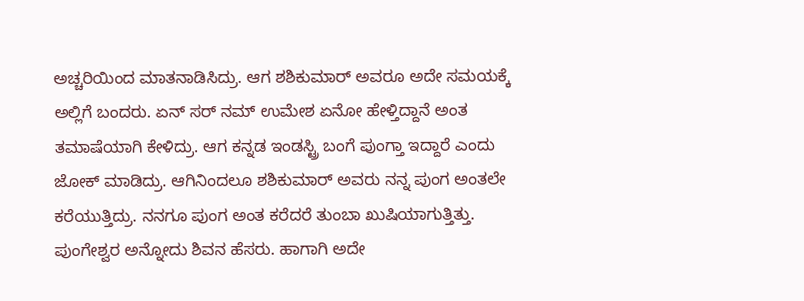ಅಚ್ಚರಿಯಿಂದ ಮಾತನಾಡಿಸಿದ್ರು. ಆಗ ಶಶಿಕುಮಾರ್ ಅವರೂ ಅದೇ ಸಮಯಕ್ಕೆ ಅಲ್ಲಿಗೆ ಬಂದರು. ಏನ್ ಸರ್ ನಮ್ ಉಮೇಶ ಏನೋ ಹೇಳ್ತಿದ್ದಾನೆ ಅಂತ ತಮಾಷೆಯಾಗಿ ಕೇಳಿದ್ರು. ಆಗ ಕನ್ನಡ ಇಂಡಸ್ಟ್ರಿ ಬಂಗೆ ಪುಂಗ್ತಾ ಇದ್ದಾರೆ ಎಂದು ಜೋಕ್ ಮಾಡಿದ್ರು. ಆಗಿನಿಂದಲೂ ಶಶಿಕುಮಾರ್ ಅವರು ನನ್ನ ಪುಂಗ ಅಂತಲೇ ಕರೆಯುತ್ತಿದ್ರು. ನನಗೂ ಪುಂಗ ಅಂತ ಕರೆದರೆ ತುಂಬಾ ಖುಷಿಯಾಗುತ್ತಿತ್ತು. ಪುಂಗೇಶ್ವರ ಅನ್ನೋದು ಶಿವನ ಹೆಸರು. ಹಾಗಾಗಿ ಅದೇ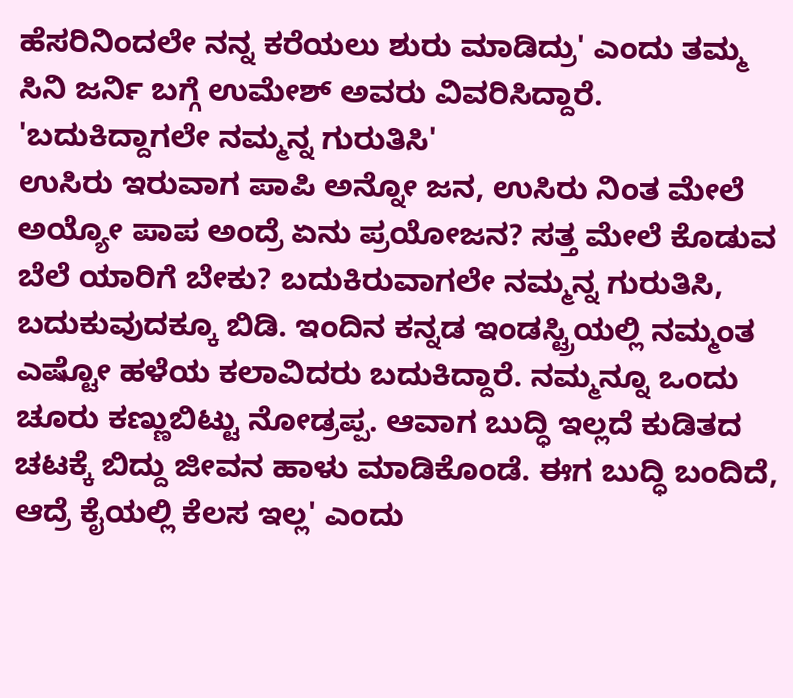ಹೆಸರಿನಿಂದಲೇ ನನ್ನ ಕರೆಯಲು ಶುರು ಮಾಡಿದ್ರು' ಎಂದು ತಮ್ಮ ಸಿನಿ ಜರ್ನಿ ಬಗ್ಗೆ ಉಮೇಶ್ ಅವರು ವಿವರಿಸಿದ್ದಾರೆ.
'ಬದುಕಿದ್ದಾಗಲೇ ನಮ್ಮನ್ನ ಗುರುತಿಸಿ'
ಉಸಿರು ಇರುವಾಗ ಪಾಪಿ ಅನ್ನೋ ಜನ, ಉಸಿರು ನಿಂತ ಮೇಲೆ ಅಯ್ಯೋ ಪಾಪ ಅಂದ್ರೆ ಏನು ಪ್ರಯೋಜನ? ಸತ್ತ ಮೇಲೆ ಕೊಡುವ ಬೆಲೆ ಯಾರಿಗೆ ಬೇಕು? ಬದುಕಿರುವಾಗಲೇ ನಮ್ಮನ್ನ ಗುರುತಿಸಿ, ಬದುಕುವುದಕ್ಕೂ ಬಿಡಿ. ಇಂದಿನ ಕನ್ನಡ ಇಂಡಸ್ಟ್ರಿಯಲ್ಲಿ ನಮ್ಮಂತ ಎಷ್ಟೋ ಹಳೆಯ ಕಲಾವಿದರು ಬದುಕಿದ್ದಾರೆ. ನಮ್ಮನ್ನೂ ಒಂದು ಚೂರು ಕಣ್ಣುಬಿಟ್ಟು ನೋಡ್ರಪ್ಪ. ಆವಾಗ ಬುದ್ಧಿ ಇಲ್ಲದೆ ಕುಡಿತದ ಚಟಕ್ಕೆ ಬಿದ್ದು ಜೀವನ ಹಾಳು ಮಾಡಿಕೊಂಡೆ. ಈಗ ಬುದ್ಧಿ ಬಂದಿದೆ, ಆದ್ರೆ ಕೈಯಲ್ಲಿ ಕೆಲಸ ಇಲ್ಲ' ಎಂದು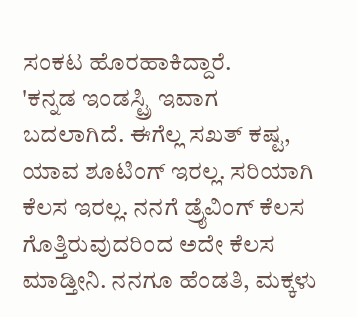ಸಂಕಟ ಹೊರಹಾಕಿದ್ದಾರೆ.
'ಕನ್ನಡ ಇಂಡಸ್ಟ್ರಿ ಇವಾಗ ಬದಲಾಗಿದೆ. ಈಗೆಲ್ಲ ಸಖತ್ ಕಷ್ಟ, ಯಾವ ಶೂಟಿಂಗ್ ಇರಲ್ಲ. ಸರಿಯಾಗಿ ಕೆಲಸ ಇರಲ್ಲ. ನನಗೆ ಡ್ರೈವಿಂಗ್ ಕೆಲಸ ಗೊತ್ತಿರುವುದರಿಂದ ಅದೇ ಕೆಲಸ ಮಾಡ್ತೀನಿ. ನನಗೂ ಹೆಂಡತಿ, ಮಕ್ಕಳು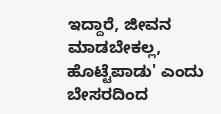ಇದ್ದಾರೆ, ಜೀವನ ಮಾಡಬೇಕಲ್ಲ, ಹೊಟ್ಟೆಪಾಡು' ಎಂದು ಬೇಸರದಿಂದ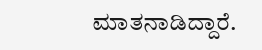ಮಾತನಾಡಿದ್ದಾರೆ.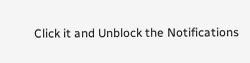Click it and Unblock the Notifications